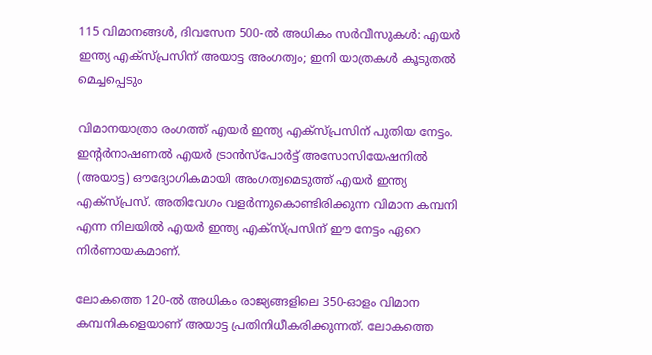115 വിമാനങ്ങൾ, ദിവസേന 500-ല്‍ അധികം സർവീസുകൾ: എയര്‍ ഇന്ത്യ എക്‌സ്പ്രസിന് അയാട്ട അംഗത്വം; ഇനി യാത്രകൾ കൂടുതൽ മെച്ചപ്പെടും

വിമാനയാത്രാ രംഗത്ത് എയര്‍ ഇന്ത്യ എക്‌സ്പ്രസിന് പുതിയ നേട്ടം. ഇന്റര്‍നാഷണല്‍ എയര്‍ ട്രാന്‍സ്പോര്‍ട്ട് അസോസിയേഷനില്‍ (അയാട്ട) ഔദ്യോഗികമായി അംഗത്വമെടുത്ത് എയര്‍ ഇന്ത്യ എക്‌സ്പ്രസ്. അതിവേഗം വളർന്നുകൊണ്ടിരിക്കുന്ന വിമാന കമ്പനി എന്ന നിലയിൽ എയർ ഇന്ത്യ എക്സ്പ്രസിന് ഈ നേട്ടം ഏറെ നിർണായകമാണ്.

ലോകത്തെ 120-ല്‍ അധികം രാജ്യങ്ങളിലെ 350-ഓളം വിമാന കമ്പനികളെയാണ് അയാട്ട പ്രതിനിധീകരിക്കുന്നത്. ലോകത്തെ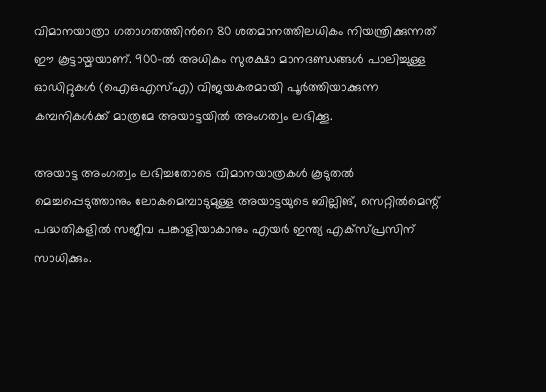വിമാനയാത്രാ ഗതാഗതത്തിന്‍റെ 80 ശതമാനത്തിലധികം നിയന്ത്രിക്കുന്നത് ഈ കൂട്ടായ്മയാണ്. 900-ല്‍ അധികം സുരക്ഷാ മാനദണ്ഡങ്ങൾ പാലിച്ചുള്ള ഓഡിറ്റുകള്‍ (ഐഒഎസ്എ) വിജയകരമായി പൂർത്തിയാക്കുന്ന കമ്പനികൾക്ക് മാത്രമേ അയാട്ടയിൽ അംഗത്വം ലഭിക്കൂ.

അയാട്ട അംഗത്വം ലഭിച്ചതോടെ വിമാനയാത്രകള്‍ കൂടുതൽ മെച്ചപ്പെടുത്താനും ലോകമെമ്പാടുമുള്ള അയാട്ടയുടെ ബില്ലിങ്, സെറ്റിൽമെന്റ് പദ്ധതികളിൽ സജീവ പങ്കാളിയാകാനും എയർ ഇന്ത്യ എക്സ്പ്രസിന് സാധിക്കും.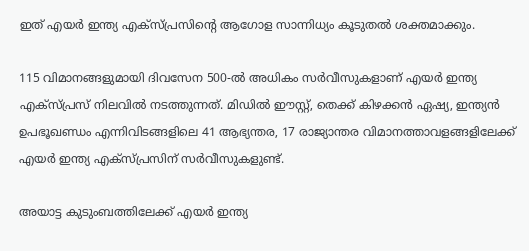ഇത് എയർ ഇന്ത്യ എക്സ്പ്രസിന്‍റെ ആഗോള സാന്നിധ്യം കൂടുതൽ ശക്തമാക്കും.

115 വിമാനങ്ങളുമായി ദിവസേന 500-ല്‍ അധികം സർവീസുകളാണ് എയർ ഇന്ത്യ എക്സ്പ്രസ് നിലവിൽ നടത്തുന്നത്. മിഡില്‍ ഈസ്റ്റ്, തെക്ക് കിഴക്കന്‍ ഏഷ്യ, ഇന്ത്യൻ ഉപഭൂഖണ്ഡം എന്നിവിടങ്ങളിലെ 41 ആഭ്യന്തര, 17 രാജ്യാന്തര വിമാനത്താവളങ്ങളിലേക്ക് എയർ ഇന്ത്യ എക്സ്പ്രസിന് സർവീസുകളുണ്ട്.

അയാട്ട കുടുംബത്തിലേക്ക് എയര്‍ ഇന്ത്യ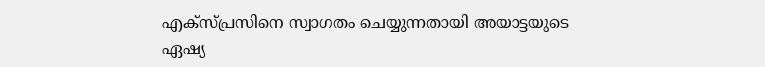എക്‌സ്പ്രസിനെ സ്വാഗതം ചെയ്യുന്നതായി അയാട്ടയുടെ ഏഷ്യ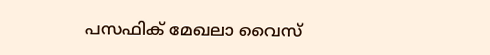പസഫിക് മേഖലാ വൈസ്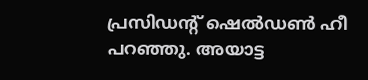പ്രസിഡന്റ് ഷെല്‍ഡണ്‍ ഹീ പറഞ്ഞു. അയാട്ട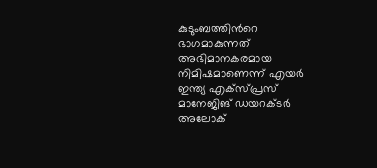കുടുംബത്തിന്‍റെ ഭാഗമാകുന്നത് അഭിമാനകരമായ നിമിഷമാണെന്ന് എയര്‍ ഇന്ത്യ എക്‌സ്പ്രസ് മാനേജിങ് ഡയറക്ടര്‍ അലോക്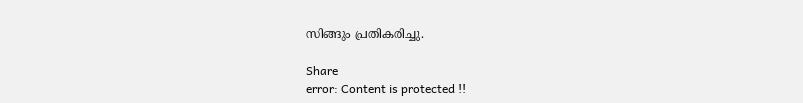സിങ്ങും പ്രതികരിച്ചു.

Share
error: Content is protected !!